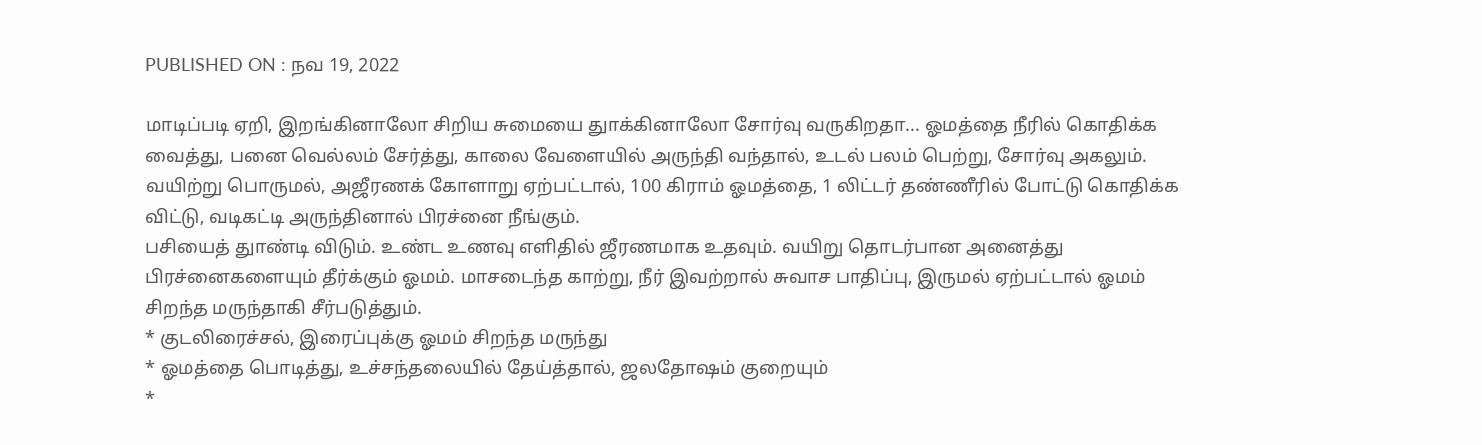PUBLISHED ON : நவ 19, 2022

மாடிப்படி ஏறி, இறங்கினாலோ சிறிய சுமையை துாக்கினாலோ சோர்வு வருகிறதா... ஓமத்தை நீரில் கொதிக்க வைத்து, பனை வெல்லம் சேர்த்து, காலை வேளையில் அருந்தி வந்தால், உடல் பலம் பெற்று, சோர்வு அகலும்.
வயிற்று பொருமல், அஜீரணக் கோளாறு ஏற்பட்டால், 100 கிராம் ஓமத்தை, 1 லிட்டர் தண்ணீரில் போட்டு கொதிக்க விட்டு, வடிகட்டி அருந்தினால் பிரச்னை நீங்கும்.
பசியைத் துாண்டி விடும். உண்ட உணவு எளிதில் ஜீரணமாக உதவும். வயிறு தொடர்பான அனைத்து பிரச்னைகளையும் தீர்க்கும் ஓமம். மாசடைந்த காற்று, நீர் இவற்றால் சுவாச பாதிப்பு, இருமல் ஏற்பட்டால் ஓமம் சிறந்த மருந்தாகி சீர்படுத்தும்.
* குடலிரைச்சல், இரைப்புக்கு ஓமம் சிறந்த மருந்து
* ஓமத்தை பொடித்து, உச்சந்தலையில் தேய்த்தால், ஜலதோஷம் குறையும்
*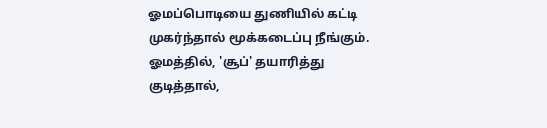ஓமப்பொடியை துணியில் கட்டி முகர்ந்தால் மூக்கடைப்பு நீங்கும்.
ஓமத்தில், 'சூப்' தயாரித்து குடித்தால்,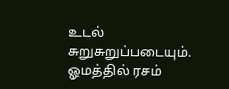உடல் சுறுசுறுப்படையும். ஓமத்தில் ரசம்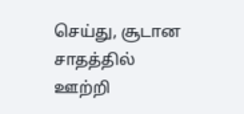செய்து, சூடான சாதத்தில் ஊற்றி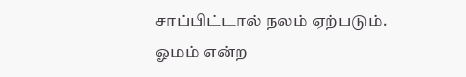சாப்பிட்டால் நலம் ஏற்படும். ஓமம் என்ற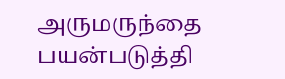அருமருந்தை பயன்படுத்தி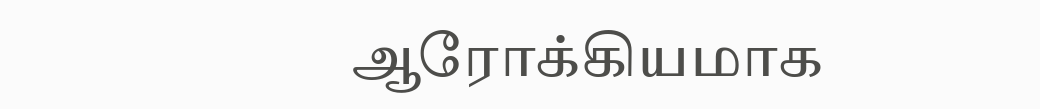ஆரோக்கியமாக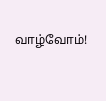வாழ்வோம்!